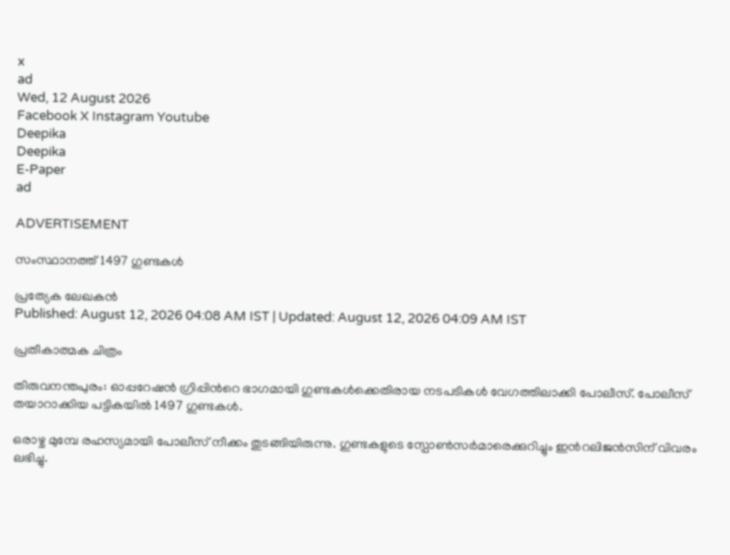x
ad
Wed, 12 August 2026
Facebook X Instagram Youtube
Deepika
Deepika
E-Paper
ad

ADVERTISEMENT

സംസ്ഥാനത്ത് 1497 ഗുണ്ടകള്‍

പ്രത്യേക ലേഖകന്‍
Published: August 12, 2026 04:08 AM IST | Updated: August 12, 2026 04:09 AM IST

പ്രതീകാത്മക ചിത്രം

തിരുവനന്തപുരം: ഓപ്പറേഷന്‍ ഗ്രിപ്പിന്‍റെ ഭാഗമായി ഗുണ്ടകള്‍ക്കെതിരായ നടപടികള്‍ വേഗത്തിലാക്കി പോലീസ്. പോലീസ് തയാറാക്കിയ പട്ടികയില്‍ 1497 ഗുണ്ടകള്‍.

ഒരാഴ്ച മുമ്പേ രഹസ്യമായി പോലീസ് നീക്കം തുടങ്ങിയിരുന്നു. ഗുണ്ടകളുടെ സ്പോണ്‍സര്‍മാരെക്കുറിച്ചും ഇന്‍റലിജന്‍സിന് വിവരം ലഭിച്ചു.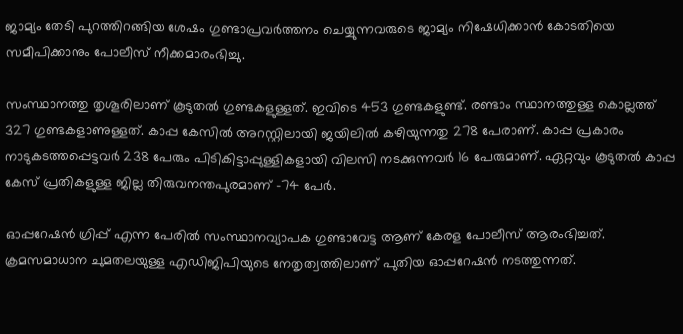ജാമ്യം തേടി പുറത്തിറങ്ങിയ ശേഷം ഗുണ്ടാപ്രവര്‍ത്തനം ചെയ്യുന്നവരുടെ ജാമ്യം നിഷേധിക്കാന്‍ കോടതിയെ സമീപിക്കാനും പോലീസ് നീക്കമാരംഭിച്ചു.

സംസ്ഥാനത്തു തൃശൂരിലാണ് കൂടുതല്‍ ഗുണ്ടകളുള്ളത്. ഇവിടെ 453 ഗുണ്ടകളുണ്ട്. രണ്ടാം സ്ഥാനത്തുള്ള കൊല്ലത്ത് 327 ഗുണ്ടകളാണുള്ളത്. കാപ്പ കേസില്‍ അറസ്റ്റിലായി ജയിലില്‍ കഴിയുന്നതു 278 പേരാണ്. കാപ്പ പ്രകാരം നാടുകടത്തപ്പെട്ടവര്‍ 238 പേരും പിടികിട്ടാപ്പുള്ളികളായി വിലസി നടക്കുന്നവര്‍ 16 പേരുമാണ്. ഏറ്റവും കൂടുതല്‍ കാപ്പ കേസ് പ്രതികളുള്ള ജില്ല തിരുവനന്തപുരമാണ് -74 പേർ.

ഓപ്പറേഷന്‍ ഗ്രിപ്പ് എന്ന പേരില്‍ സംസ്ഥാനവ്യാപക ഗുണ്ടാവേട്ട ആണ് കേരള പോലീസ് ആരംഭിച്ചത്. ക്രമസമാധാന ചുമതലയുള്ള എഡിജിപിയുടെ നേതൃത്വത്തിലാണ് പുതിയ ഓപ്പറേഷന്‍ നടത്തുന്നത്.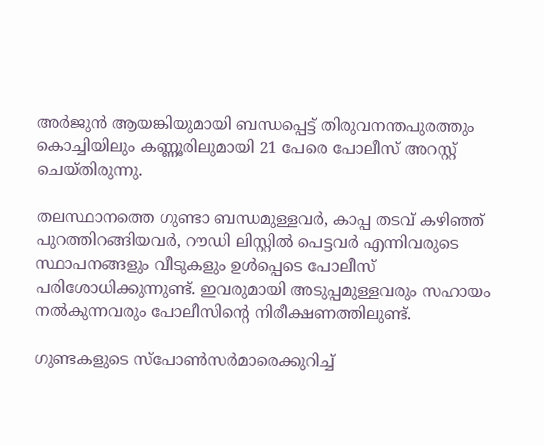അര്‍ജുന്‍ ആയങ്കിയുമായി ബന്ധപ്പെട്ട് തിരുവനന്തപുരത്തും കൊച്ചിയിലും കണ്ണൂരിലുമായി 21 പേരെ പോലീസ് അറസ്റ്റ് ചെയ്തിരുന്നു.

തലസ്ഥാനത്തെ ഗുണ്ടാ ബന്ധമുള്ളവര്‍, കാപ്പ തടവ് കഴിഞ്ഞ് പുറത്തിറങ്ങിയവര്‍, റൗഡി ലിസ്റ്റില്‍ പെട്ടവര്‍ എന്നിവരുടെ സ്ഥാപനങ്ങളും വീടുകളും ഉള്‍പ്പെടെ പോലീസ് പരിശോധിക്കുന്നുണ്ട്. ഇവരുമായി അടുപ്പമുള്ളവരും സഹായം നല്‍കുന്നവരും പോലീസിന്‍റെ നിരീക്ഷണത്തിലുണ്ട്.

ഗുണ്ടകളുടെ സ്‌പോണ്‍സര്‍മാരെക്കുറിച്ച്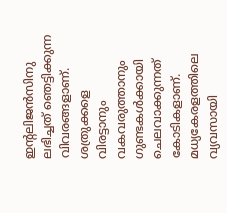ഇന്‍റലിജന്‍സിനു ലഭിച്ചത് ഞെട്ടിക്കുന്ന വിവരങ്ങളാണ്. ശത്രുക്കളെ വിരട്ടാനും വകവരുത്താനും ഗുണ്ടകള്‍ക്കായി ചെലവാക്കുന്നത് കോടികളാണ്. മധ്യകേരളത്തിലെ വ്യവസായി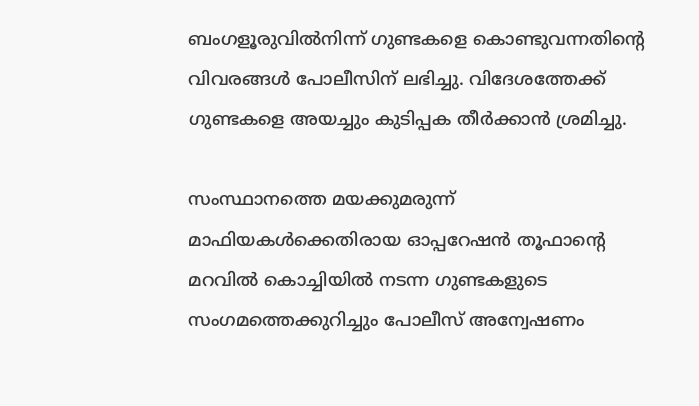ബംഗളൂരുവില്‍നിന്ന് ഗുണ്ടകളെ കൊണ്ടുവന്നതിന്‍റെ വിവരങ്ങള്‍ പോലീസിന് ലഭിച്ചു. വിദേശത്തേക്ക് ഗുണ്ടകളെ അയച്ചും കുടിപ്പക തീര്‍ക്കാന്‍ ശ്രമിച്ചു.

സംസ്ഥാനത്തെ മയക്കുമരുന്ന് മാഫിയകള്‍ക്കെതിരായ ഓപ്പറേഷന്‍ തൂഫാന്‍റെ മറവില്‍ കൊച്ചിയില്‍ നടന്ന ഗുണ്ടകളുടെ സംഗമത്തെക്കുറിച്ചും പോലീസ് അന്വേഷണം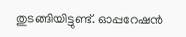തുടങ്ങിയിട്ടുണ്ട്. ഓപ്പറേഷന്‍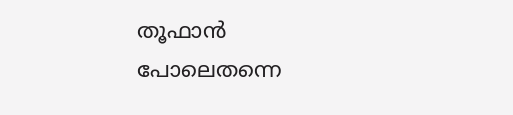തൂഫാൻ പോലെതന്നെ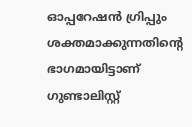ഓപ്പറേഷന്‍ ഗ്രിപ്പും ശക്തമാക്കുന്നതിന്‍റെ ഭാഗമായിട്ടാണ് ഗുണ്ടാലിസ്റ്റ്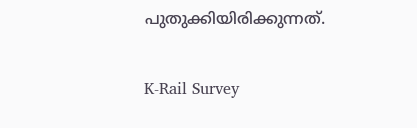പുതുക്കിയിരിക്കുന്നത്.

K-Rail Survey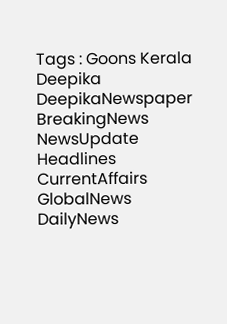Tags : Goons Kerala Deepika DeepikaNewspaper BreakingNews NewsUpdate Headlines CurrentAffairs GlobalNews DailyNews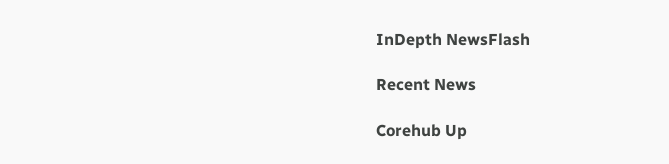InDepth NewsFlash

Recent News

Corehub Up